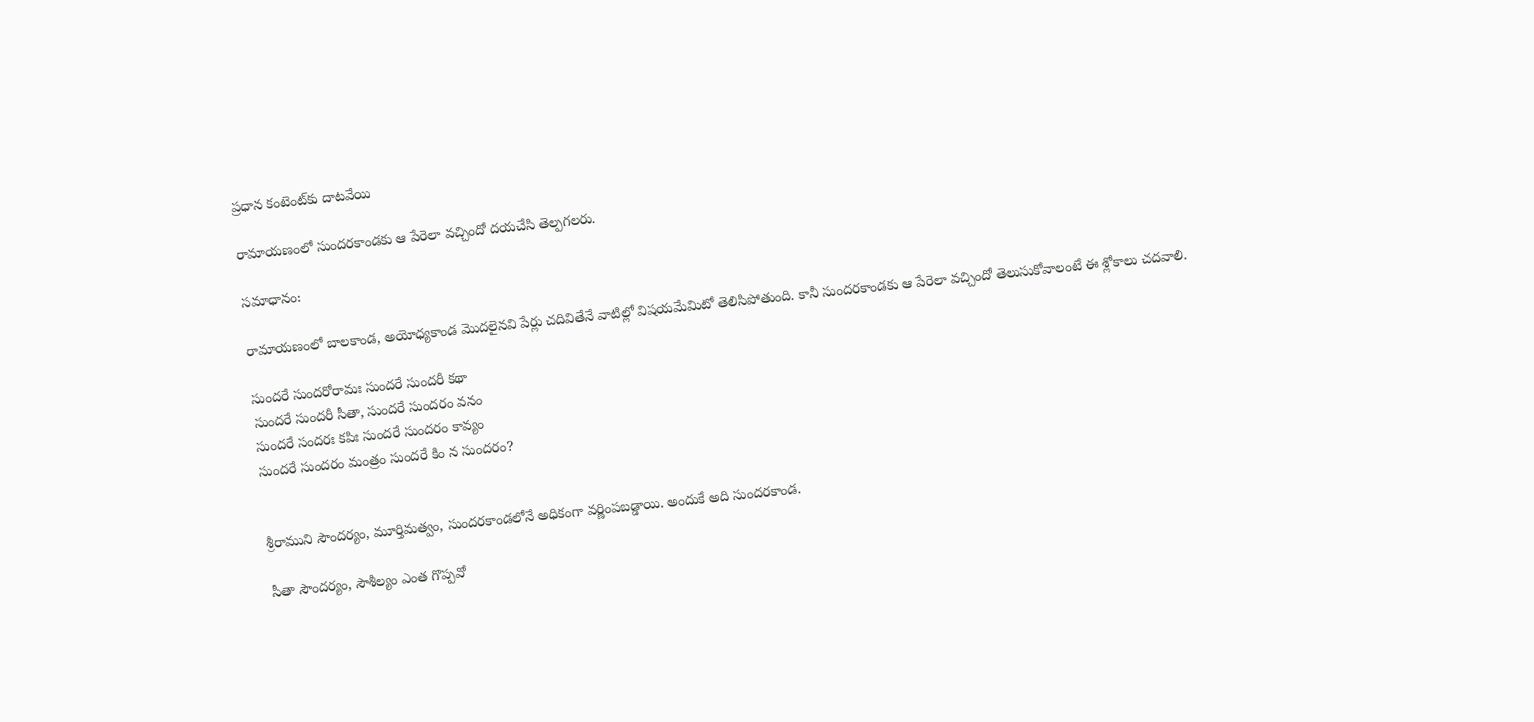ప్రధాన కంటెంట్‌కు దాటవేయి

రామాయణంలో సుందరకాండకు ఆ పేరెలా వచ్చిందో దయచేసి తెల్పగలరు.

సమాధానం:

రామాయణంలో బాలకాండ, అయోధ్యకాండ మొదలైనవి పేర్లు చదివితేనే వాటిల్లో విషయమేమిటో తెలిసిపోతుంది. కానీ సుందరకాండకు ఆ పేరెలా వచ్చిందో తెలుసుకోవాలంటే ఈ శ్లోకాలు చదవాలి.

సుందరే సుందరోరామః సుందరే సుందరీ కథా
సుందరే సుందరీ సీతా, సుందరే సుందరం వనం
సుందరే సందరః కపిః సుందరే సుందరం కావ్యం
సుందరే సుందరం మంత్రం సుందరే కిం న సుందరం?


శ్రీరాముని సౌందర్యం, మూర్తిమత్వం, సుందరకాండలోనే అధికంగా వర్ణింపబడ్డాయి. అందుకే అది సుందరకాండ.

సీతా సౌందర్యం, సౌశీల్యం ఎంత గొప్పవో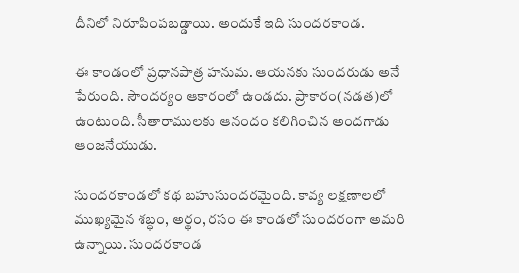దీనిలో నిరూపింపబడ్డాయి. అందుకే ఇది సుందరకాండ.

ఈ కాండంలో ప్రధానపాత్ర హనుమ. ఆయనకు సుందరుడు అనే పేరుంది. సౌందర్యం ఆకారంలో ఉండదు. ప్రాకారం(నడత)లో ఉంటుంది. సీతారాములకు ఆనందం కలిగించిన అందగాడు ఆంజనేయుడు.

సుందరకాండలో కథ బహుసుందరమైంది. కావ్య లక్షణాలలో ముఖ్యమైన శబ్ధం, అర్థం, రసం ఈ కాండలో సుందరంగా అమరి ఉన్నాయి. సుందరకాండ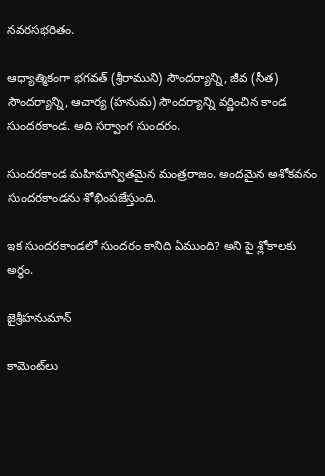నవరసభరితం.

ఆధ్యాత్మికంగా భగవత్ (శ్రీరాముని) సౌందర్యాన్ని, జీవ (సీత) సౌందర్యాన్ని, ఆచార్య (హనుమ) సౌందర్యాన్ని వర్ణించిన కాండ సుందరకాండ. అది సర్వాంగ సుందరం.

సుందరకాండ మహిమాన్వితమైన మంత్రరాజం. అందమైన అశోకవనం సుందరకాండను శోభింపజేస్తుంది.

ఇక సుందరకాండలో సుందరం కానిది ఏముంది? అని పై శ్లోకాలకు అర్థం.

జైశ్రీహనుమాన్

కామెంట్‌లు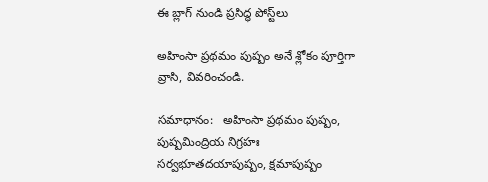ఈ బ్లాగ్ నుండి ప్రసిద్ధ పోస్ట్‌లు

అహింసా ప్రథమం పుష్పం అనే శ్లోకం పూర్తిగా వ్రాసి, వివరించండి.

సమాధానం:   అహింసా ప్రథమం పుష్పం, పుష్పమింద్రియ నిగ్రహః సర్వభూతదయాపుష్పం, క్షమాపుష్పం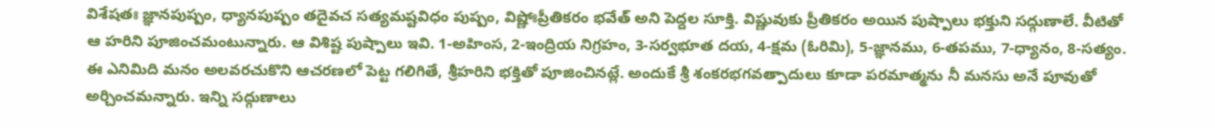విశేషతః జ్ఞానపుష్పం, ధ్యానపుష్పం తదైవచ సత్యమష్టవిధం పుష్పం, విష్ణోఃప్రీతికరం భవేత్ అని పెద్దల సూక్తి. విష్ణువుకు ప్రీతికరం అయిన పుష్పాలు భక్తుని సద్గుణాలే. వీటితో ఆ హరిని పూజించమంటున్నారు. ఆ విశిష్ట పుష్పాలు ఇవి. 1-అహింస, 2-ఇంద్రియ నిగ్రహం, 3-సర్వభూత దయ, 4-క్షమ (ఓరిమి), 5-జ్ఞానము, 6-తపము, 7-ధ్యానం, 8-సత్యం. ఈ ఎనిమిది మనం అలవరచుకొని ఆచరణలో పెట్ట గలిగితే, శ్రీహరిని భక్తితో పూజించినట్లే. అందుకే శ్రీ శంకరభగవత్పాదులు కూడా పరమాత్మను నీ మనసు అనే పూవుతో అర్చించమన్నారు. ఇన్ని సద్గుణాలు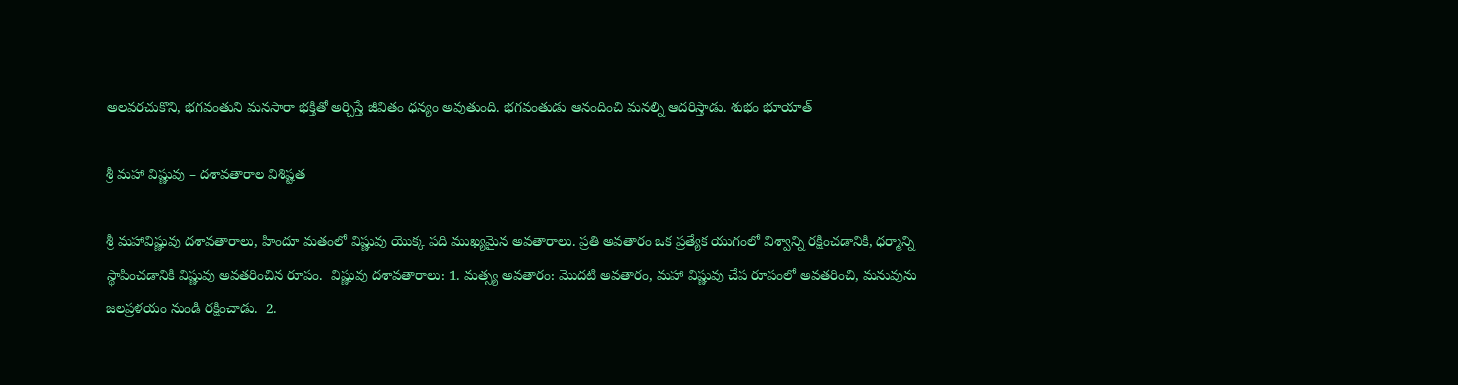అలవరచుకొని, భగవంతుని మనసారా భక్తితో అర్చిస్తే జీవితం ధన్యం అవుతుంది. భగవంతుడు ఆనందించి మనల్ని ఆదరిస్తాడు. శుభం భూయాత్

శ్రీ మహా విష్ణువు – దశావతారాల విశిష్టత

శ్రీ మహావిష్ణువు దశావతారాలు, హిందూ మతంలో విష్ణువు యొక్క పది ముఖ్యమైన అవతారాలు. ప్రతి అవతారం ఒక ప్రత్యేక యుగంలో విశ్వాన్ని రక్షించడానికి, ధర్మాన్ని స్థాపించడానికి విష్ణువు అవతరించిన రూపం.  విష్ణువు దశావతారాలు: 1. మత్స్య అవతారం: మొదటి అవతారం, మహా విష్ణువు చేప రూపంలో అవతరించి, మనువును జలప్రళయం నుండి రక్షించాడు.  2.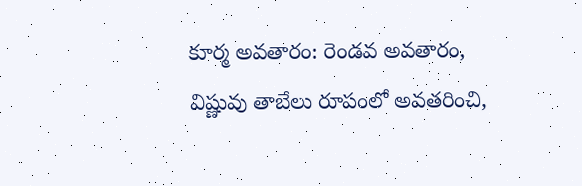కూర్మ అవతారం: రెండవ అవతారం, విష్ణువు తాబేలు రూపంలో అవతరించి,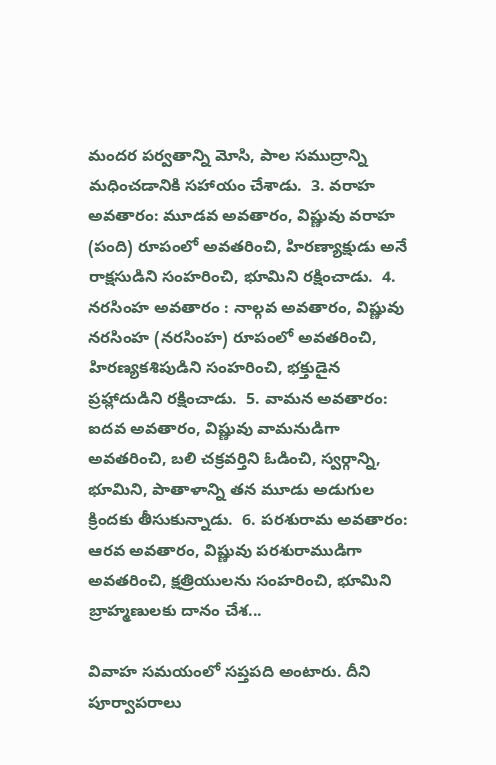మందర పర్వతాన్ని మోసి, పాల సముద్రాన్ని మధించడానికి సహాయం చేశాడు.  3. వరాహ అవతారం: మూడవ అవతారం, విష్ణువు వరాహ (పంది) రూపంలో అవతరించి, హిరణ్యాక్షుడు అనే రాక్షసుడిని సంహరించి, భూమిని రక్షించాడు.  4. నరసింహ అవతారం : నాల్గవ అవతారం, విష్ణువు నరసింహ (నరసింహ) రూపంలో అవతరించి, హిరణ్యకశిపుడిని సంహరించి, భక్తుడైన ప్రహ్లాదుడిని రక్షించాడు.  5. వామన అవతారం: ఐదవ అవతారం, విష్ణువు వామనుడిగా అవతరించి, బలి చక్రవర్తిని ఓడించి, స్వర్గాన్ని, భూమిని, పాతాళాన్ని తన మూడు అడుగుల క్రిందకు తీసుకున్నాడు.  6. పరశురామ అవతారం: ఆరవ అవతారం, విష్ణువు పరశురాముడిగా అవతరించి, క్షత్రియులను సంహరించి, భూమిని బ్రాహ్మణులకు దానం చేశ...

వివాహ సమయంలో సప్తపది అంటారు. దీని పూర్వాపరాలు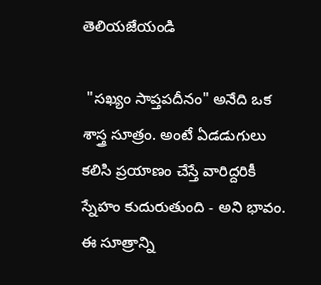తెలియజేయండి

 "సఖ్యం సాప్తపదీనం" అనేది ఒక శాస్త్ర సూత్రం. అంటే ఏడడుగులు కలిసి ప్రయాణం చేస్తే వారిద్దరికీ స్నేహం కుదురుతుంది - అని భావం. ఈ సూత్రాన్ని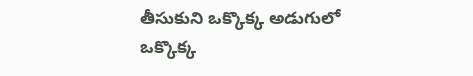తీసుకుని ఒక్కొక్క అడుగులో ఒక్కొక్క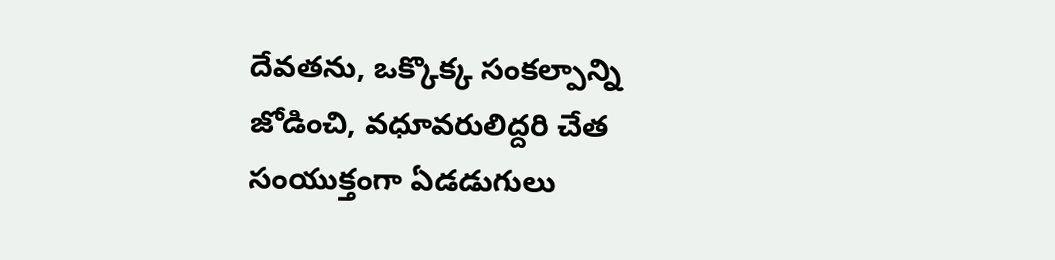దేవతను, ఒక్కొక్క సంకల్పాన్ని జోడించి, వధూవరులిద్దరి చేత సంయుక్తంగా ఏడడుగులు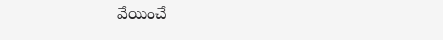వేయించే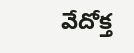వేదోక్త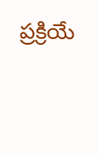ప్రక్రియే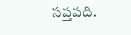సప్తపది.